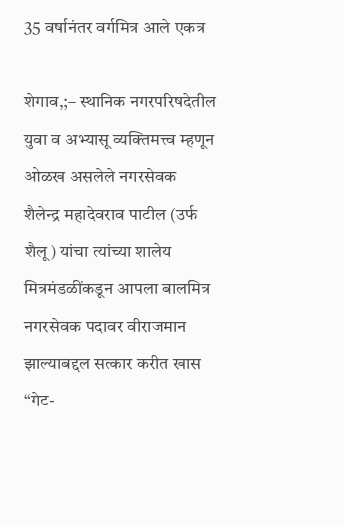35 वर्षानंतर वर्गमित्र आले एकत्र

शेगाव,;– स्थानिक नगरपरिषदेतील युवा व अभ्यासू व्यक्तिमत्त्व म्हणून ओळख असलेले नगरसेवक शैलेन्द्र महादेवराव पाटील (उर्फ शैलू) यांचा त्यांच्या शालेय मित्रमंडळींकडून आपला बालमित्र नगरसेवक पदावर वीराजमान झाल्याबद्दल सत्कार करीत खास “गेट-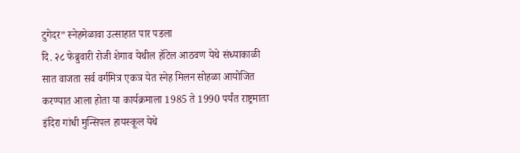टुगेदर” स्नेहमेळावा उत्साहात पार पडला
दि. २८ फेब्रुवारी रोजी शेगाव येथील हॉटेल आठवण येथे संध्याकाळी सात वाजता सर्व वर्गमित्र एकत्र येत स्नेह मिलन सोहळा आयोजित करण्यात आला होता या कार्यक्रमाला 1985 ते 1990 पर्यंत राष्ट्रमाता इंदिरा गांधी मुन्सिपल हायस्कूल येथे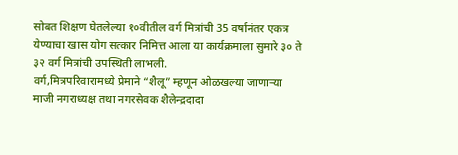सोबत शिक्षण घेतलेल्या १०वीतील वर्ग मित्रांची 35 वर्षानंतर एकत्र येण्याचा खास योग सत्कार निमित्त आला या कार्यक्रमाला सुमारे ३० ते ३२ वर्ग मित्रांची उपस्थिती लाभली.
वर्ग,मित्रपरिवारामध्ये प्रेमाने “शैलू” म्हणून ओळखल्या जाणाऱ्या माजी नगराध्यक्ष तथा नगरसेवक शैलेन्द्रदादा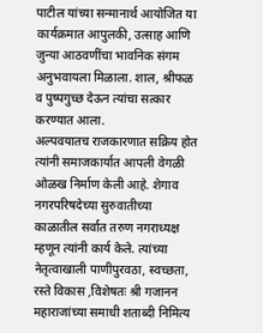पाटील यांच्या सन्मानार्थ आयोजित या कार्यक्रमात आपुलकी, उत्साह आणि जुन्या आठवणींचा भावनिक संगम अनुभवायला मिळाला. शाल, श्रीफळ व पुष्पगुच्छ देऊन त्यांचा सत्कार करण्यात आला.
अल्पवयातच राजकारणात सक्रिय होत त्यांनी समाजकार्यात आपली वेगळी ओळख निर्माण केली आहे. शेगाव नगरपरिषदेच्या सुरुवातीच्या काळातील सर्वात तरुण नगराध्यक्ष म्हणून त्यांनी कार्य केले. त्यांच्या नेतृत्वाखाली पाणीपुरवठा, स्वच्छता, रस्ते विकास ,विशेषतः श्री गजानन महाराजांच्या समाधी शताब्दी निमित्य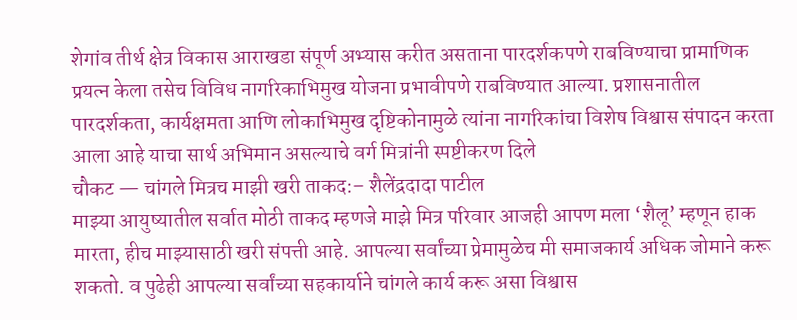शेगांव तीर्थ क्षेत्र विकास आराखडा संपूर्ण अभ्यास करीत असताना पारदर्शकपणे राबविण्याचा प्रामाणिक प्रयत्न केला तसेच विविध नागरिकाभिमुख योजना प्रभावीपणे राबविण्यात आल्या. प्रशासनातील पारदर्शकता, कार्यक्षमता आणि लोकाभिमुख दृष्टिकोनामुळे त्यांना नागरिकांचा विशेष विश्वास संपादन करता आला आहे याचा सार्थ अभिमान असल्याचे वर्ग मित्रांनी स्पष्टीकरण दिले
चौकट — चांगले मित्रच माझी खरी ताकद:– शैलेंद्रदादा पाटील
माझ्या आयुष्यातील सर्वात मोठी ताकद म्हणजे माझे मित्र परिवार आजही आपण मला ‘शैलू’ म्हणून हाक मारता, हीच माझ्यासाठी खरी संपत्ती आहे. आपल्या सर्वांच्या प्रेमामुळेच मी समाजकार्य अधिक जोमाने करू शकतो. व पुढेही आपल्या सर्वांच्या सहकार्याने चांगले कार्य करू असा विश्वास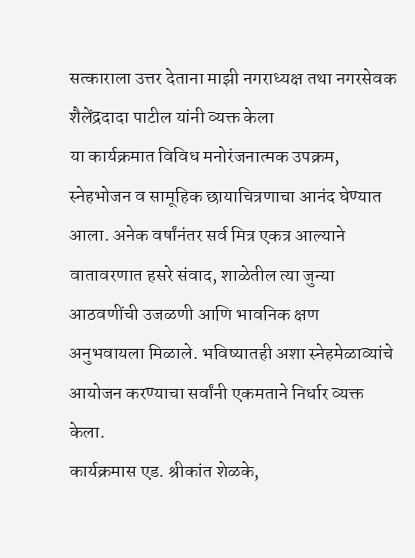सत्काराला उत्तर देताना माझी नगराध्यक्ष तथा नगरसेवक शैलेंद्रदादा पाटील यांनी व्यक्त केला
या कार्यक्रमात विविध मनोरंजनात्मक उपक्रम, स्नेहभोजन व सामूहिक छायाचित्रणाचा आनंद घेण्यात आला. अनेक वर्षांनंतर सर्व मित्र एकत्र आल्याने वातावरणात हसरे संवाद, शाळेतील त्या जुन्या आठवणींची उजळणी आणि भावनिक क्षण अनुभवायला मिळाले. भविष्यातही अशा स्नेहमेळाव्यांचे आयोजन करण्याचा सर्वांनी एकमताने निर्धार व्यक्त केला.
कार्यक्रमास एड. श्रीकांत शेळके,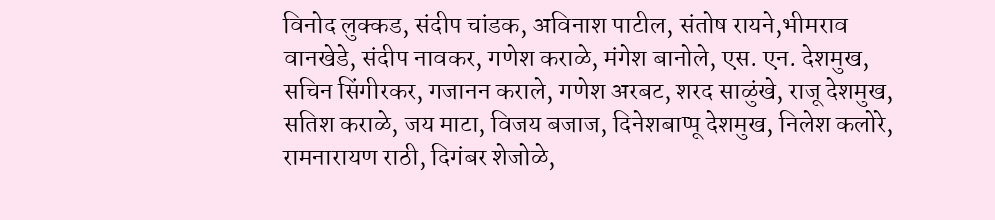विनोद लुक्कड, संदीप चांडक, अविनाश पाटील, संतोष रायने,भीमराव वानखेडे, संदीप नावकर, गणेश कराळे, मंगेश बानोले, एस. एन. देशमुख, सचिन सिंगीरकर, गजानन कराले, गणेश अरबट, शरद साळुंखे, राजू देशमुख, सतिश कराळे, जय माटा, विजय बजाज, दिनेशबाप्पू देशमुख, निलेश कलोरे, रामनारायण राठी, दिगंबर शेजोळे,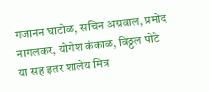गजानन घाटोळ, सचिन अग्रवाल, प्रमोद नागलकर, योगेश कंकाळ, विठ्ठल पोटे या सह इतर शालेय मित्र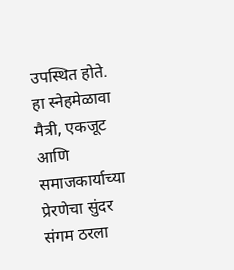उपस्थित होते.
हा स्नेहमेळावा मैत्री, एकजूट आणि समाजकार्याच्या प्रेरणेचा सुंदर संगम ठरला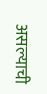असल्याची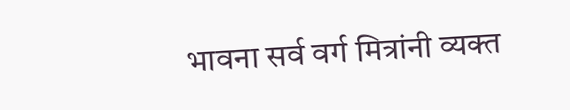भावना सर्व वर्ग मित्रांनी व्यक्त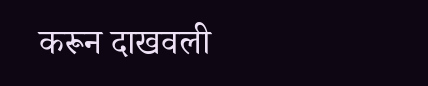करून दाखवली